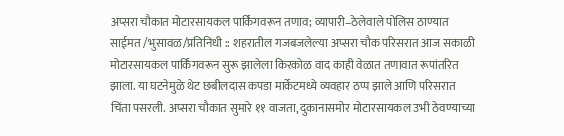अप्सरा चौकात मोटारसायकल पार्किंगवरून तणाव; व्यापारी–ठेलेवाले पोलिस ठाण्यात साईमत /भुसावळ/प्रतिनिधी :: शहरातील गजबजलेल्या अप्सरा चौक परिसरात आज सकाळी मोटारसायकल पार्किंगवरून सुरू झालेला किरकोळ वाद काही वेळात तणावात रूपांतरित झाला. या घटनेमुळे थेट छबीलदास कपडा मार्केटमध्ये व्यवहार ठप्प झाले आणि परिसरात चिंता पसरली. अप्सरा चौकात सुमारे ११ वाजता, दुकानासमोर मोटारसायकल उभी ठेवण्याच्या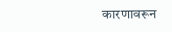कारणावरून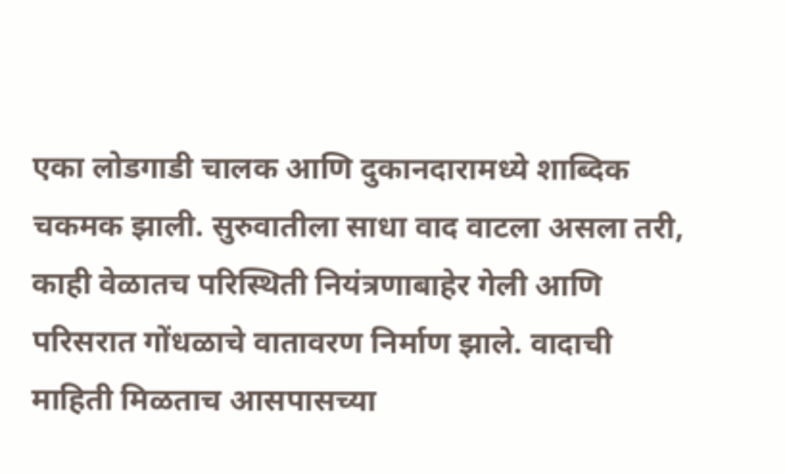एका लोडगाडी चालक आणि दुकानदारामध्ये शाब्दिक चकमक झाली. सुरुवातीला साधा वाद वाटला असला तरी, काही वेळातच परिस्थिती नियंत्रणाबाहेर गेली आणि परिसरात गोंधळाचे वातावरण निर्माण झाले. वादाची माहिती मिळताच आसपासच्या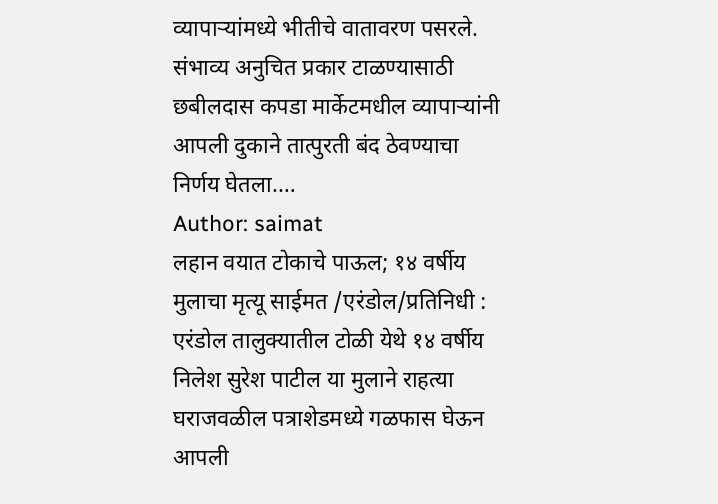व्यापाऱ्यांमध्ये भीतीचे वातावरण पसरले. संभाव्य अनुचित प्रकार टाळण्यासाठी छबीलदास कपडा मार्केटमधील व्यापाऱ्यांनी आपली दुकाने तात्पुरती बंद ठेवण्याचा निर्णय घेतला.…
Author: saimat
लहान वयात टोकाचे पाऊल; १४ वर्षीय मुलाचा मृत्यू साईमत /एरंडोल/प्रतिनिधी : एरंडोल तालुक्यातील टोळी येथे १४ वर्षीय निलेश सुरेश पाटील या मुलाने राहत्या घराजवळील पत्राशेडमध्ये गळफास घेऊन आपली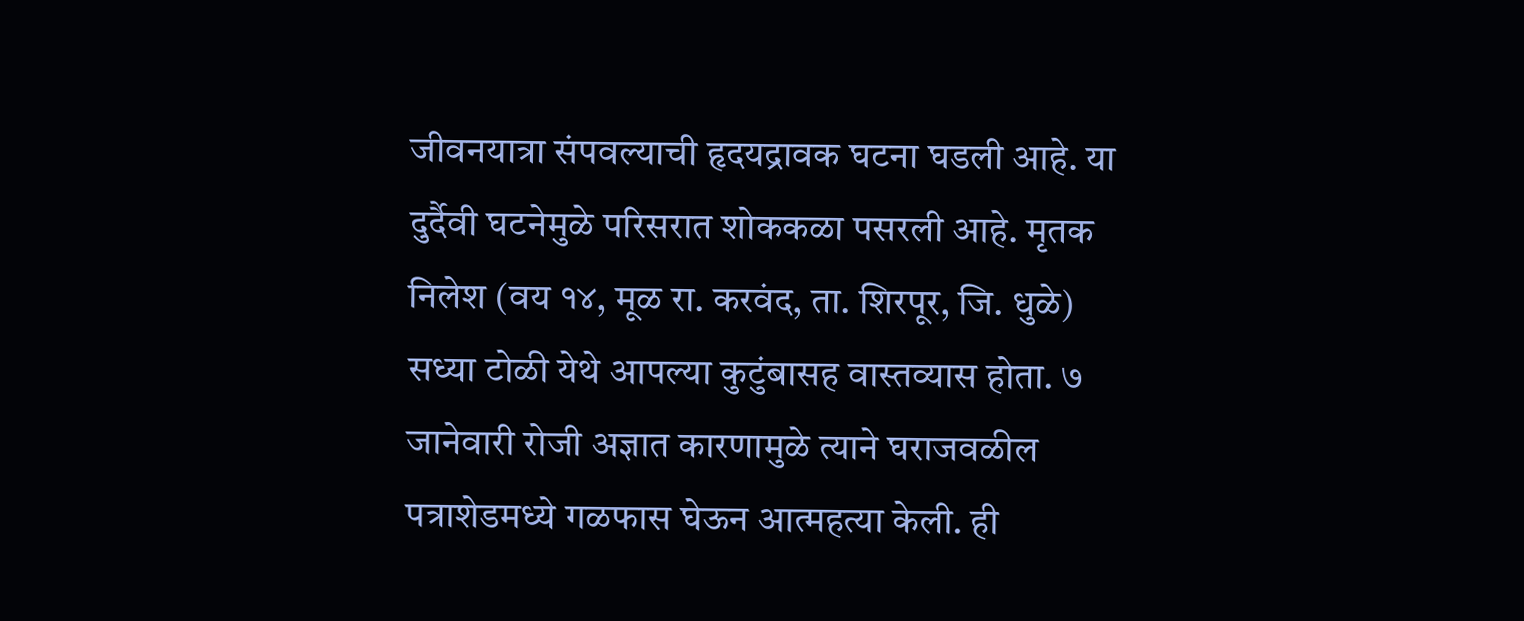जीवनयात्रा संपवल्याची हृदयद्रावक घटना घडली आहे. या दुर्दैवी घटनेमुळे परिसरात शोककळा पसरली आहे. मृतक निलेश (वय १४, मूळ रा. करवंद, ता. शिरपूर, जि. धुळे) सध्या टोळी येथे आपल्या कुटुंबासह वास्तव्यास होता. ७ जानेवारी रोजी अज्ञात कारणामुळे त्याने घराजवळील पत्राशेडमध्ये गळफास घेऊन आत्महत्या केली. ही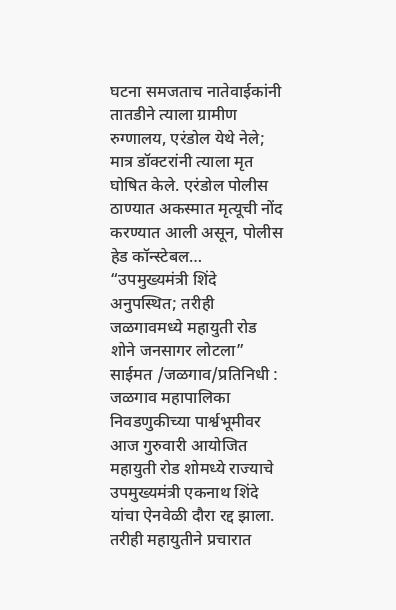घटना समजताच नातेवाईकांनी तातडीने त्याला ग्रामीण रुग्णालय, एरंडोल येथे नेले; मात्र डॉक्टरांनी त्याला मृत घोषित केले. एरंडोल पोलीस ठाण्यात अकस्मात मृत्यूची नोंद करण्यात आली असून, पोलीस हेड कॉन्स्टेबल…
“उपमुख्यमंत्री शिंदे अनुपस्थित; तरीही जळगावमध्ये महायुती रोड शोने जनसागर लोटला” साईमत /जळगाव/प्रतिनिधी : जळगाव महापालिका निवडणुकीच्या पार्श्वभूमीवर आज गुरुवारी आयोजित महायुती रोड शोमध्ये राज्याचे उपमुख्यमंत्री एकनाथ शिंदे यांचा ऐनवेळी दौरा रद्द झाला. तरीही महायुतीने प्रचारात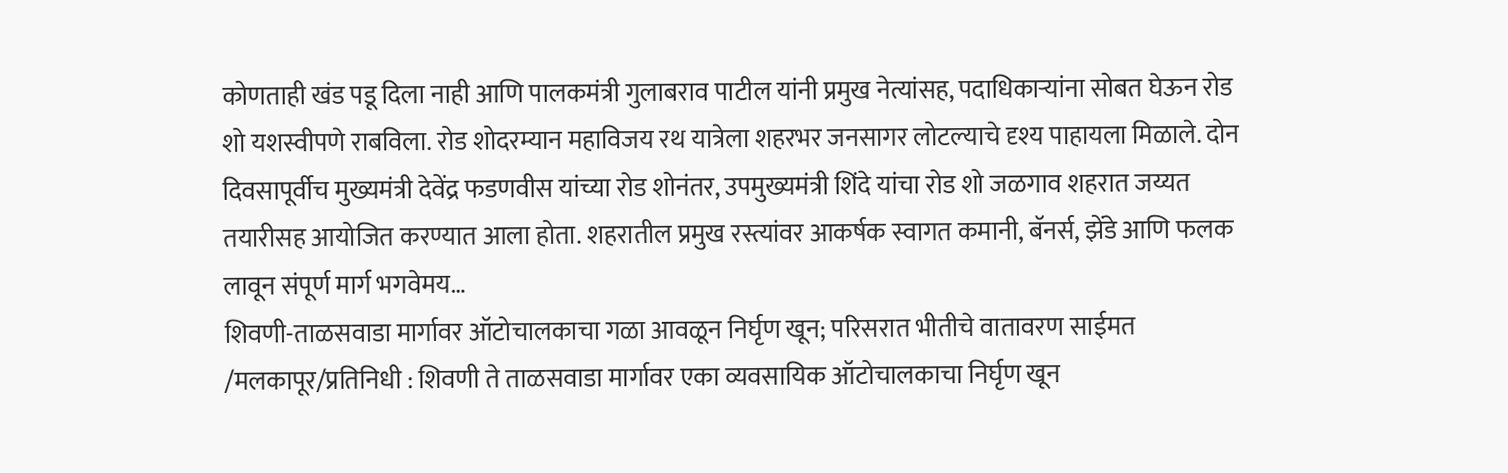कोणताही खंड पडू दिला नाही आणि पालकमंत्री गुलाबराव पाटील यांनी प्रमुख नेत्यांसह, पदाधिकाऱ्यांना सोबत घेऊन रोड शो यशस्वीपणे राबविला. रोड शोदरम्यान महाविजय रथ यात्रेला शहरभर जनसागर लोटल्याचे दृश्य पाहायला मिळाले. दोन दिवसापूर्वीच मुख्यमंत्री देवेंद्र फडणवीस यांच्या रोड शोनंतर, उपमुख्यमंत्री शिंदे यांचा रोड शो जळगाव शहरात जय्यत तयारीसह आयोजित करण्यात आला होता. शहरातील प्रमुख रस्त्यांवर आकर्षक स्वागत कमानी, बॅनर्स, झेंडे आणि फलक लावून संपूर्ण मार्ग भगवेमय…
शिवणी-ताळसवाडा मार्गावर ऑटोचालकाचा गळा आवळून निर्घृण खून; परिसरात भीतीचे वातावरण साईमत /मलकापूर/प्रतिनिधी : शिवणी ते ताळसवाडा मार्गावर एका व्यवसायिक ऑटोचालकाचा निर्घृण खून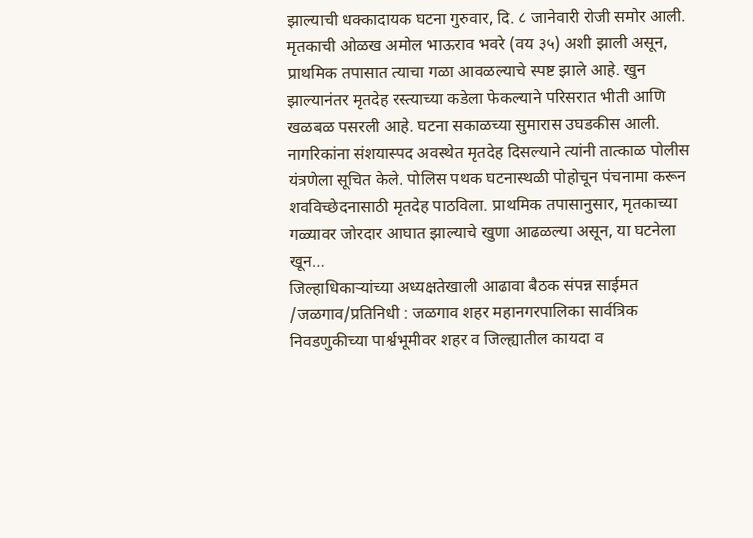झाल्याची धक्कादायक घटना गुरुवार, दि. ८ जानेवारी रोजी समोर आली. मृतकाची ओळख अमोल भाऊराव भवरे (वय ३५) अशी झाली असून, प्राथमिक तपासात त्याचा गळा आवळल्याचे स्पष्ट झाले आहे. खुन झाल्यानंतर मृतदेह रस्त्याच्या कडेला फेकल्याने परिसरात भीती आणि खळबळ पसरली आहे. घटना सकाळच्या सुमारास उघडकीस आली. नागरिकांना संशयास्पद अवस्थेत मृतदेह दिसल्याने त्यांनी तात्काळ पोलीस यंत्रणेला सूचित केले. पोलिस पथक घटनास्थळी पोहोचून पंचनामा करून शवविच्छेदनासाठी मृतदेह पाठविला. प्राथमिक तपासानुसार, मृतकाच्या गळ्यावर जोरदार आघात झाल्याचे खुणा आढळल्या असून, या घटनेला खून…
जिल्हाधिकाऱ्यांच्या अध्यक्षतेखाली आढावा बैठक संपन्न साईमत /जळगाव/प्रतिनिधी : जळगाव शहर महानगरपालिका सार्वत्रिक निवडणुकीच्या पार्श्वभूमीवर शहर व जिल्ह्यातील कायदा व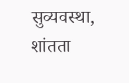सुव्यवस्था, शांतता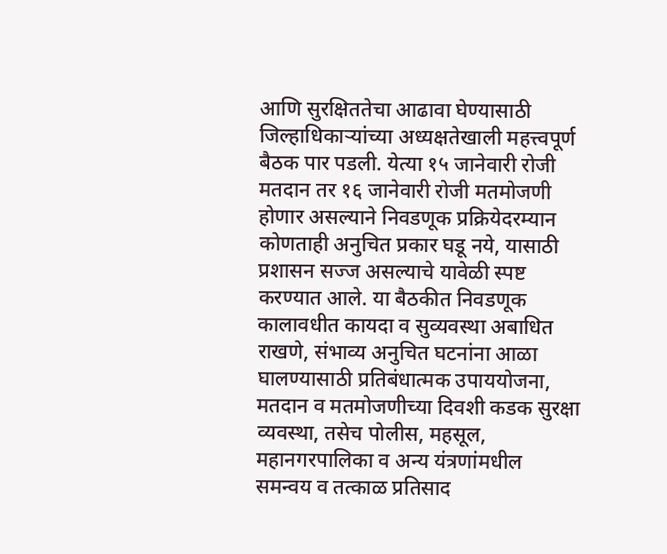आणि सुरक्षिततेचा आढावा घेण्यासाठी जिल्हाधिकाऱ्यांच्या अध्यक्षतेखाली महत्त्वपूर्ण बैठक पार पडली. येत्या १५ जानेवारी रोजी मतदान तर १६ जानेवारी रोजी मतमोजणी होणार असल्याने निवडणूक प्रक्रियेदरम्यान कोणताही अनुचित प्रकार घडू नये, यासाठी प्रशासन सज्ज असल्याचे यावेळी स्पष्ट करण्यात आले. या बैठकीत निवडणूक कालावधीत कायदा व सुव्यवस्था अबाधित राखणे, संभाव्य अनुचित घटनांना आळा घालण्यासाठी प्रतिबंधात्मक उपाययोजना, मतदान व मतमोजणीच्या दिवशी कडक सुरक्षा व्यवस्था, तसेच पोलीस, महसूल, महानगरपालिका व अन्य यंत्रणांमधील समन्वय व तत्काळ प्रतिसाद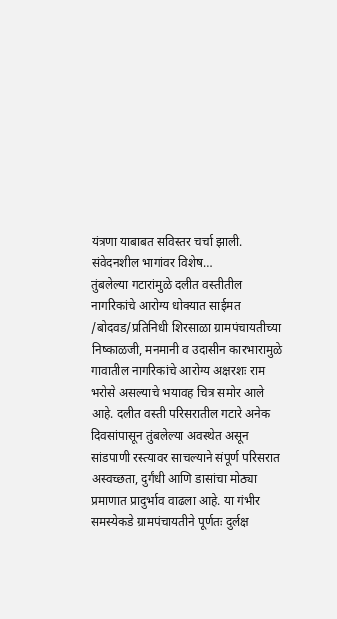यंत्रणा याबाबत सविस्तर चर्चा झाली. संवेदनशील भागांवर विशेष…
तुंबलेल्या गटारांमुळे दलीत वस्तीतील नागरिकांचे आरोग्य धोक्यात साईमत /बोदवड/प्रतिनिधी शिरसाळा ग्रामपंचायतीच्या निष्काळजी, मनमानी व उदासीन कारभारामुळे गावातील नागरिकांचे आरोग्य अक्षरशः राम भरोसे असल्याचे भयावह चित्र समोर आले आहे. दलीत वस्ती परिसरातील गटारे अनेक दिवसांपासून तुंबलेल्या अवस्थेत असून सांडपाणी रस्त्यावर साचल्याने संपूर्ण परिसरात अस्वच्छता, दुर्गंधी आणि डासांचा मोठ्या प्रमाणात प्रादुर्भाव वाढला आहे. या गंभीर समस्येकडे ग्रामपंचायतीने पूर्णतः दुर्लक्ष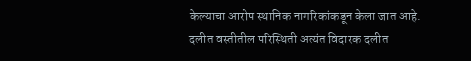केल्याचा आरोप स्थानिक नागरिकांकडून केला जात आहे. दलीत वस्तीतील परिस्थिती अत्यंत विदारक दलीत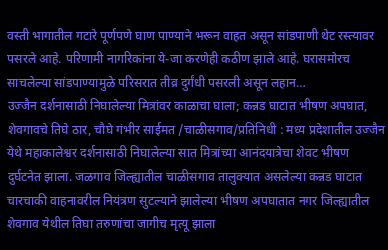वस्ती भागातील गटारे पूर्णपणे घाण पाण्याने भरून वाहत असून सांडपाणी थेट रस्त्यावर पसरले आहे. परिणामी नागरिकांना ये-जा करणेही कठीण झाले आहे. घरासमोरच साचलेल्या सांडपाण्यामुळे परिसरात तीव्र दुर्गंधी पसरली असून लहान…
उज्जैन दर्शनासाठी निघालेल्या मित्रांवर काळाचा घाला; कन्नड घाटात भीषण अपघात, शेवगावचे तिघे ठार, चौघे गंभीर साईमत /चाळीसगाव/प्रतिनिधी : मध्य प्रदेशातील उज्जैन येथे महाकालेश्वर दर्शनासाठी निघालेल्या सात मित्रांच्या आनंदयात्रेचा शेवट भीषण दुर्घटनेत झाला. जळगाव जिल्ह्यातील चाळीसगाव तालुक्यात असलेल्या कन्नड घाटात चारचाकी वाहनावरील नियंत्रण सुटल्याने झालेल्या भीषण अपघातात नगर जिल्ह्यातील शेवगाव येथील तिघा तरुणांचा जागीच मृत्यू झाला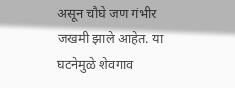असून चौघे जण गंभीर जखमी झाले आहेत. या घटनेमुळे शेवगाव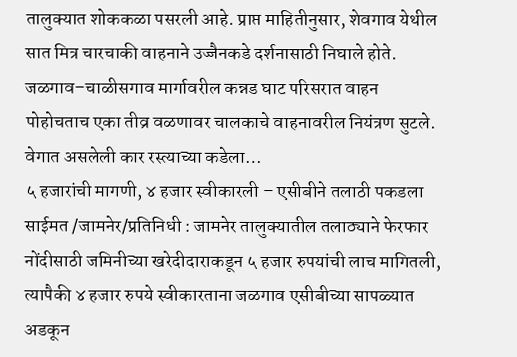तालुक्यात शोककळा पसरली आहे. प्राप्त माहितीनुसार, शेवगाव येथील सात मित्र चारचाकी वाहनाने उज्जैनकडे दर्शनासाठी निघाले होते. जळगाव–चाळीसगाव मार्गावरील कन्नड घाट परिसरात वाहन पोहोचताच एका तीव्र वळणावर चालकाचे वाहनावरील नियंत्रण सुटले. वेगात असलेली कार रस्त्याच्या कडेला…
५ हजारांची मागणी, ४ हजार स्वीकारली – एसीबीने तलाठी पकडला साईमत /जामनेर/प्रतिनिधी : जामनेर तालुक्यातील तलाठ्याने फेरफार नोंदीसाठी जमिनीच्या खरेदीदाराकडून ५ हजार रुपयांची लाच मागितली, त्यापैकी ४ हजार रुपये स्वीकारताना जळगाव एसीबीच्या सापळ्यात अडकून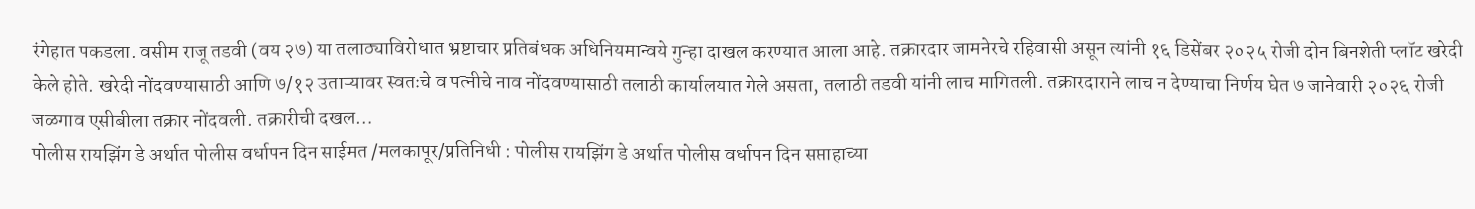रंगेहात पकडला. वसीम राजू तडवी (वय २७) या तलाठ्याविरोधात भ्रष्टाचार प्रतिबंधक अधिनियमान्वये गुन्हा दाखल करण्यात आला आहे. तक्रारदार जामनेरचे रहिवासी असून त्यांनी १६ डिसेंबर २०२५ रोजी दोन बिनशेती प्लॉट खरेदी केले होते. खरेदी नोंदवण्यासाठी आणि ७/१२ उताऱ्यावर स्वतःचे व पत्नीचे नाव नोंदवण्यासाठी तलाठी कार्यालयात गेले असता, तलाठी तडवी यांनी लाच मागितली. तक्रारदाराने लाच न देण्याचा निर्णय घेत ७ जानेवारी २०२६ रोजी जळगाव एसीबीला तक्रार नोंदवली. तक्रारीची दखल…
पोलीस रायझिंग डे अर्थात पोलीस वर्धापन दिन साईमत /मलकापूर/प्रतिनिधी : पोलीस रायझिंग डे अर्थात पोलीस वर्धापन दिन सप्ताहाच्या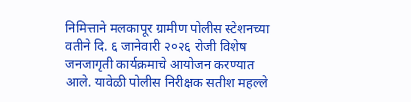निमित्ताने मलकापूर ग्रामीण पोलीस स्टेशनच्या वतीने दि. ६ जानेवारी २०२६ रोजी विशेष जनजागृती कार्यक्रमाचे आयोजन करण्यात आले. यावेळी पोलीस निरीक्षक सतीश महल्ले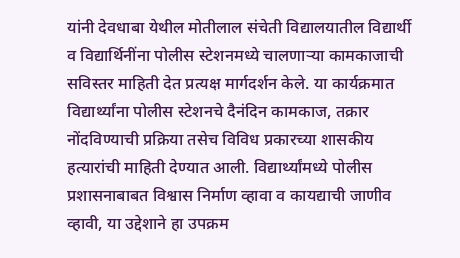यांनी देवधाबा येथील मोतीलाल संचेती विद्यालयातील विद्यार्थी व विद्यार्थिनींना पोलीस स्टेशनमध्ये चालणाऱ्या कामकाजाची सविस्तर माहिती देत प्रत्यक्ष मार्गदर्शन केले. या कार्यक्रमात विद्यार्थ्यांना पोलीस स्टेशनचे दैनंदिन कामकाज, तक्रार नोंदविण्याची प्रक्रिया तसेच विविध प्रकारच्या शासकीय हत्यारांची माहिती देण्यात आली. विद्यार्थ्यांमध्ये पोलीस प्रशासनाबाबत विश्वास निर्माण व्हावा व कायद्याची जाणीव व्हावी, या उद्देशाने हा उपक्रम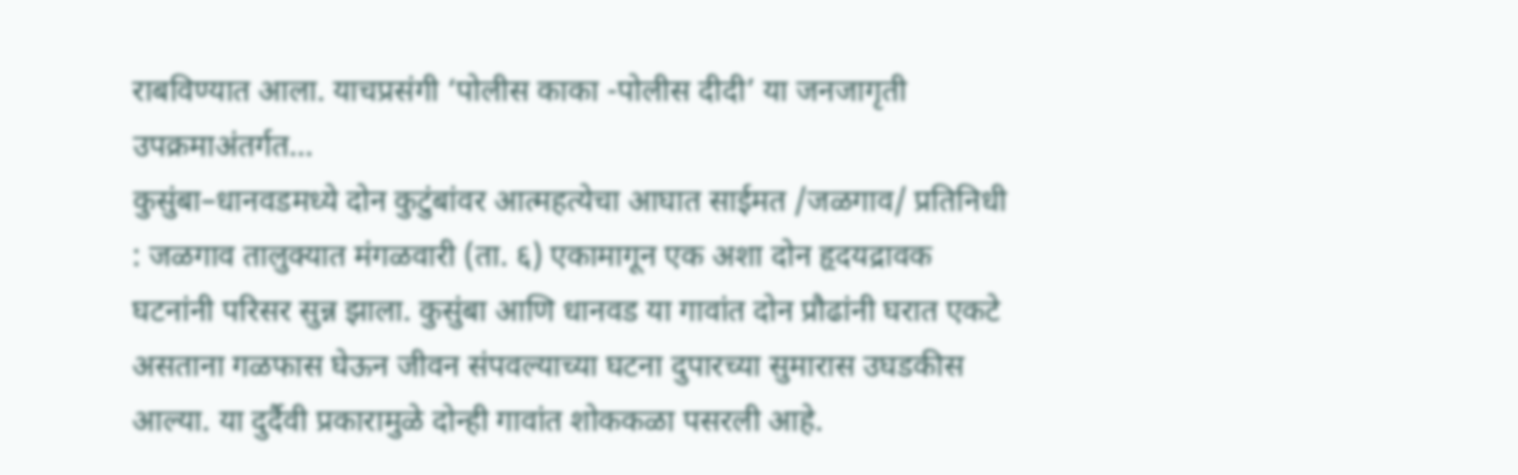राबविण्यात आला. याचप्रसंगी ‘पोलीस काका -पोलीस दीदी’ या जनजागृती उपक्रमाअंतर्गत…
कुसुंबा–धानवडमध्ये दोन कुटुंबांवर आत्महत्येचा आघात साईमत /जळगाव/ प्रतिनिधी : जळगाव तालुक्यात मंगळवारी (ता. ६) एकामागून एक अशा दोन हृदयद्रावक घटनांनी परिसर सुन्न झाला. कुसुंबा आणि धानवड या गावांत दोन प्रौढांनी घरात एकटे असताना गळफास घेऊन जीवन संपवल्याच्या घटना दुपारच्या सुमारास उघडकीस आल्या. या दुर्दैवी प्रकारामुळे दोन्ही गावांत शोककळा पसरली आहे.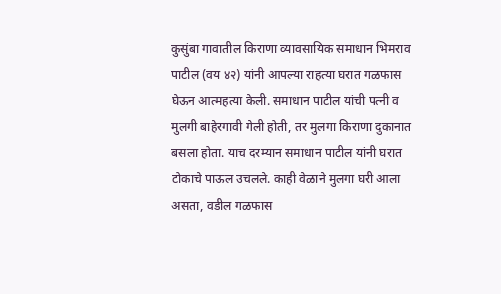कुसुंबा गावातील किराणा व्यावसायिक समाधान भिमराव पाटील (वय ४२) यांनी आपल्या राहत्या घरात गळफास घेऊन आत्महत्या केली. समाधान पाटील यांची पत्नी व मुलगी बाहेरगावी गेली होती, तर मुलगा किराणा दुकानात बसला होता. याच दरम्यान समाधान पाटील यांनी घरात टोकाचे पाऊल उचलले. काही वेळाने मुलगा घरी आला असता, वडील गळफास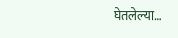घेतलेल्या…